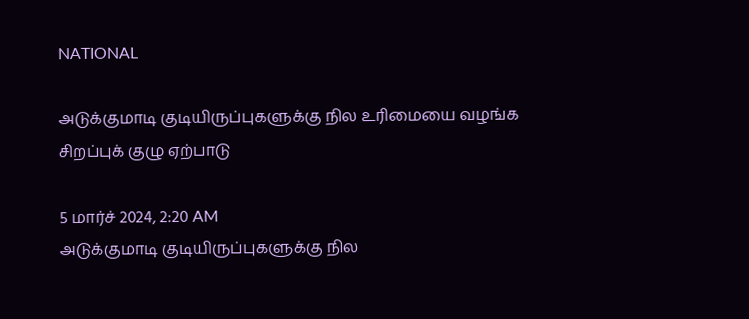NATIONAL

அடுக்குமாடி குடியிருப்புகளுக்கு நில உரிமையை வழங்க சிறப்புக் குழு ஏற்பாடு

5 மார்ச் 2024, 2:20 AM
அடுக்குமாடி குடியிருப்புகளுக்கு நில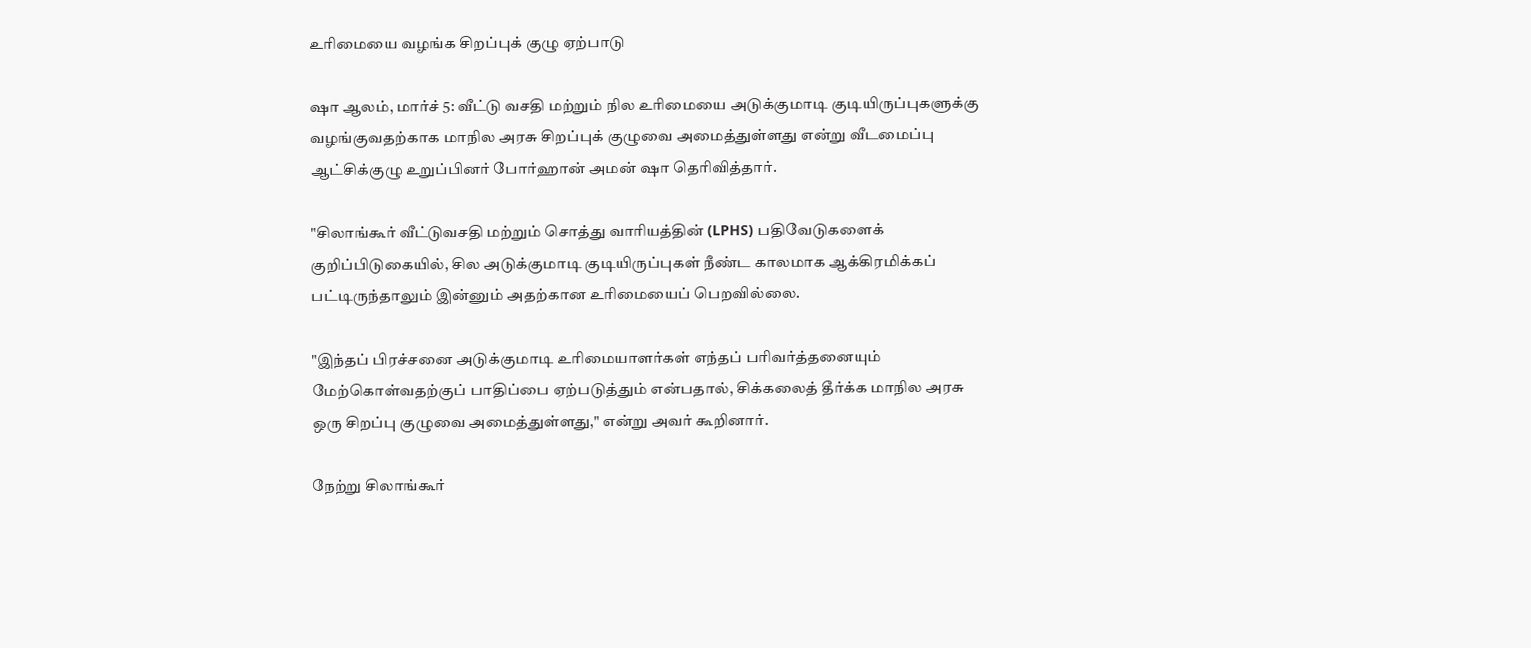உரிமையை வழங்க சிறப்புக் குழு ஏற்பாடு

ஷா ஆலம், மார்ச் 5: வீட்டு வசதி மற்றும் நில உரிமையை அடுக்குமாடி குடியிருப்புகளுக்கு வழங்குவதற்காக மாநில அரசு சிறப்புக் குழுவை அமைத்துள்ளது என்று வீடமைப்பு ஆட்சிக்குழு உறுப்பினர் போர்ஹான் அமன் ஷா தெரிவித்தார்.

"சிலாங்கூர் வீட்டுவசதி மற்றும் சொத்து வாரியத்தின் (LPHS) பதிவேடுகளைக் குறிப்பிடுகையில், சில அடுக்குமாடி குடியிருப்புகள் நீண்ட காலமாக ஆக்கிரமிக்கப் பட்டிருந்தாலும் இன்னும் அதற்கான உரிமையைப் பெறவில்லை.

"இந்தப் பிரச்சனை அடுக்குமாடி உரிமையாளர்கள் எந்தப் பரிவர்த்தனையும் மேற்கொள்வதற்குப் பாதிப்பை ஏற்படுத்தும் என்பதால், சிக்கலைத் தீர்க்க மாநில அரசு ஒரு சிறப்பு குழுவை அமைத்துள்ளது," என்று அவர் கூறினார்.

நேற்று சிலாங்கூர்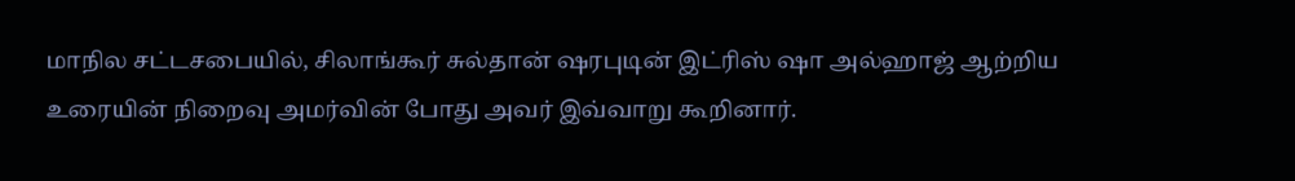மாநில சட்டசபையில், சிலாங்கூர் சுல்தான் ஷரபுடின் இட்ரிஸ் ஷா அல்ஹாஜ் ஆற்றிய உரையின் நிறைவு அமர்வின் போது அவர் இவ்வாறு கூறினார்.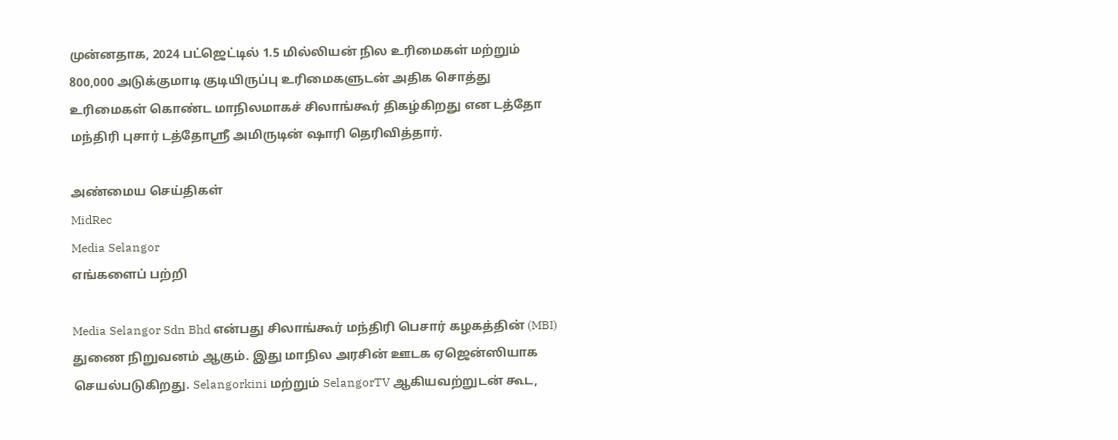முன்னதாக, 2024 பட்ஜெட்டில் 1.5 மில்லியன் நில உரிமைகள் மற்றும் 800,000 அடுக்குமாடி குடியிருப்பு உரிமைகளுடன் அதிக சொத்து உரிமைகள் கொண்ட மாநிலமாகச் சிலாங்கூர் திகழ்கிறது என டத்தோ மந்திரி புசார் டத்தோஸ்ரீ அமிருடின் ஷாரி தெரிவித்தார்.

அண்மைய செய்திகள்
MidRec
Media Selangor
எங்களைப் பற்றி

Media Selangor Sdn Bhd என்பது சிலாங்கூர் மந்திரி பெசார் கழகத்தின் (MBI) துணை நிறுவனம் ஆகும். இது மாநில அரசின் ஊடக ஏஜென்ஸியாக செயல்படுகிறது. Selangorkini மற்றும் SelangorTV ஆகியவற்றுடன் கூட,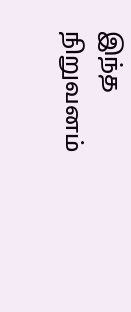இந்த நிறுவனம்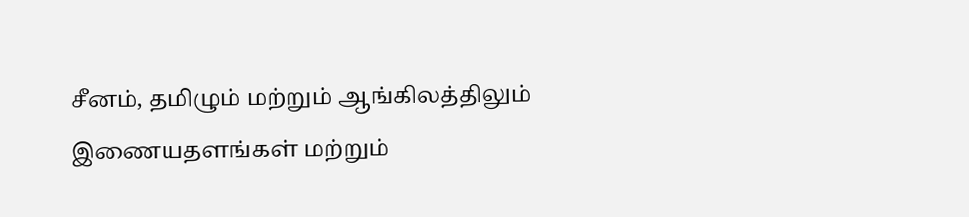சீனம், தமிழும் மற்றும் ஆங்கிலத்திலும் இணையதளங்கள் மற்றும்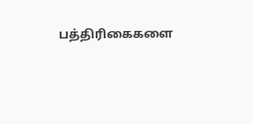பத்திரிகைகளை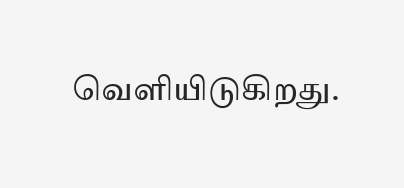வெளியிடுகிறது.